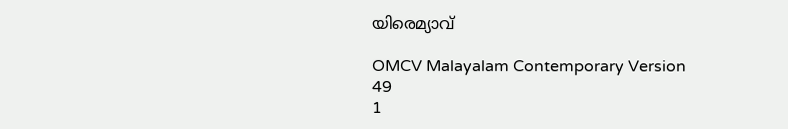യിരെമ്യാവ്

OMCV Malayalam Contemporary Version
49
1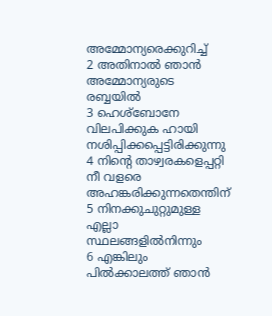അമ്മോന്യരെക്കുറിച്ച്
2 അതിനാൽ ഞാൻ അമ്മോന്യരുടെ രബ്ബയിൽ
3 ഹെശ്ബോനേ വിലപിക്കുക ഹായി നശിപ്പിക്കപ്പെട്ടിരിക്കുന്നു
4 നിന്റെ താഴ്വരകളെപ്പറ്റി നീ വളരെ അഹങ്കരിക്കുന്നതെന്തിന്
5 നിനക്കുചുറ്റുമുള്ള എല്ലാ സ്ഥലങ്ങളിൽനിന്നും
6 എങ്കിലും പിൽക്കാലത്ത് ഞാൻ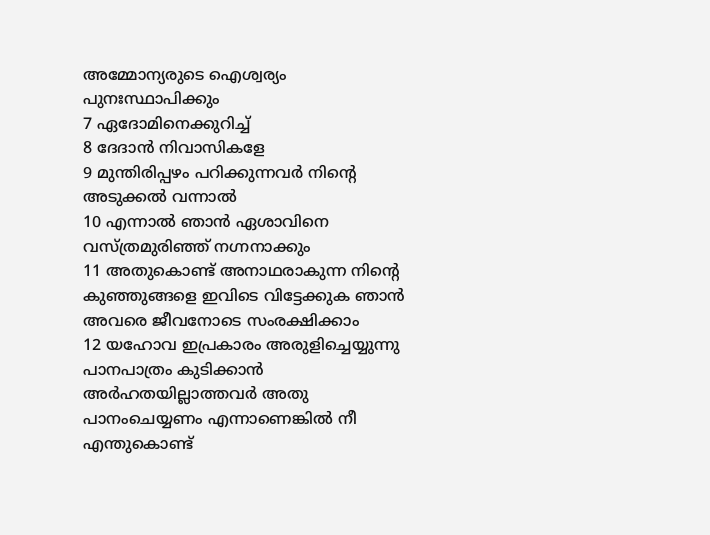അമ്മോന്യരുടെ ഐശ്വര്യം പുനഃസ്ഥാപിക്കും
7 ഏദോമിനെക്കുറിച്ച്
8 ദേദാൻ നിവാസികളേ
9 മുന്തിരിപ്പഴം പറിക്കുന്നവർ നിന്റെ അടുക്കൽ വന്നാൽ
10 എന്നാൽ ഞാൻ ഏശാവിനെ വസ്ത്രമുരിഞ്ഞ് നഗ്നനാക്കും
11 അതുകൊണ്ട് അനാഥരാകുന്ന നിന്റെ കുഞ്ഞുങ്ങളെ ഇവിടെ വിട്ടേക്കുക ഞാൻ അവരെ ജീവനോടെ സംരക്ഷിക്കാം
12 യഹോവ ഇപ്രകാരം അരുളിച്ചെയ്യുന്നു പാനപാത്രം കുടിക്കാൻ അർഹതയില്ലാത്തവർ അതു പാനംചെയ്യണം എന്നാണെങ്കിൽ നീ എന്തുകൊണ്ട്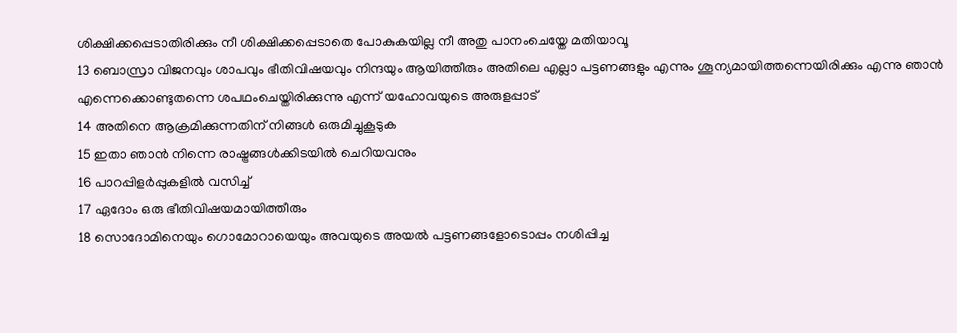ശിക്ഷിക്കപ്പെടാതിരിക്കും നീ ശിക്ഷിക്കപ്പെടാതെ പോകുകയില്ല നീ അതു പാനംചെയ്തേ മതിയാവൂ
13 ബൊസ്രാ വിജനവും ശാപവും ഭീതിവിഷയവും നിന്ദയും ആയിത്തീരും അതിലെ എല്ലാ പട്ടണങ്ങളും എന്നും ശൂന്യമായിത്തന്നെയിരിക്കും എന്നു ഞാൻ എന്നെക്കൊണ്ടുതന്നെ ശപഥംചെയ്തിരിക്കുന്നു എന്ന് യഹോവയുടെ അരുളപ്പാട്
14 അതിനെ ആക്രമിക്കുന്നതിന് നിങ്ങൾ ഒരുമിച്ചുകൂടുക
15 ഇതാ ഞാൻ നിന്നെ രാഷ്ട്രങ്ങൾക്കിടയിൽ ചെറിയവനും
16 പാറപ്പിളർപ്പുകളിൽ വസിച്ച്
17 ഏദോം ഒരു ഭീതിവിഷയമായിത്തീരും
18 സൊദോമിനെയും ഗൊമോറായെയും അവയുടെ അയൽ പട്ടണങ്ങളോടൊപ്പം നശിപ്പിച്ച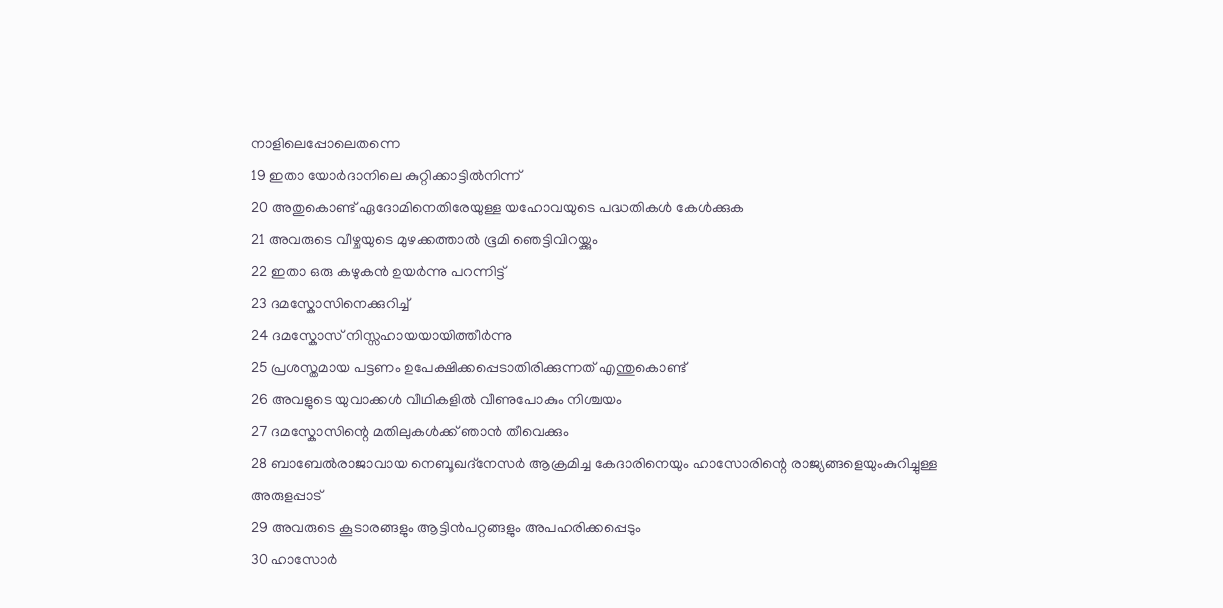നാളിലെപ്പോലെതന്നെ
19 ഇതാ യോർദാനിലെ കുറ്റിക്കാട്ടിൽനിന്ന്
20 അതുകൊണ്ട് ഏദോമിനെതിരേയുള്ള യഹോവയുടെ പദ്ധതികൾ കേൾക്കുക
21 അവരുടെ വീഴ്ചയുടെ മുഴക്കത്താൽ ഭൂമി ഞെട്ടിവിറയ്ക്കും
22 ഇതാ ഒരു കഴുകൻ ഉയർന്നു പറന്നിട്ട്
23 ദമസ്കോസിനെക്കുറിച്ച്
24 ദമസ്കോസ് നിസ്സഹായയായിത്തീർന്നു
25 പ്രശസ്തമായ പട്ടണം ഉപേക്ഷിക്കപ്പെടാതിരിക്കുന്നത് എന്തുകൊണ്ട്
26 അവളുടെ യുവാക്കൾ വീഥികളിൽ വീണുപോകും നിശ്ചയം
27 ദമസ്കോസിന്റെ മതിലുകൾക്ക് ഞാൻ തീവെക്കും
28 ബാബേൽരാജാവായ നെബൂഖദ്നേസർ ആക്രമിച്ച കേദാരിനെയും ഹാസോരിന്റെ രാജ്യങ്ങളെയുംകുറിച്ചുള്ള അരുളപ്പാട്
29 അവരുടെ കൂടാരങ്ങളും ആട്ടിൻപറ്റങ്ങളും അപഹരിക്കപ്പെടും
30 ഹാസോർ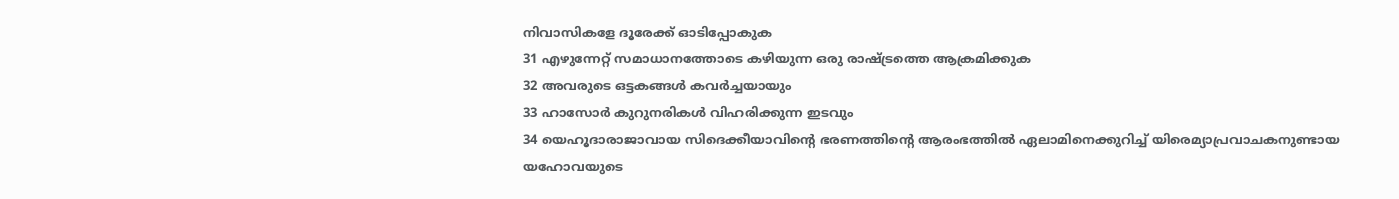നിവാസികളേ ദൂരേക്ക് ഓടിപ്പോകുക
31 എഴുന്നേറ്റ് സമാധാനത്തോടെ കഴിയുന്ന ഒരു രാഷ്ട്രത്തെ ആക്രമിക്കുക
32 അവരുടെ ഒട്ടകങ്ങൾ കവർച്ചയായും
33 ഹാസോർ കുറുനരികൾ വിഹരിക്കുന്ന ഇടവും
34 യെഹൂദാരാജാവായ സിദെക്കീയാവിന്റെ ഭരണത്തിന്റെ ആരംഭത്തിൽ ഏലാമിനെക്കുറിച്ച് യിരെമ്യാപ്രവാചകനുണ്ടായ യഹോവയുടെ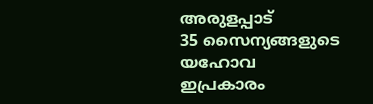അരുളപ്പാട്
35 സൈന്യങ്ങളുടെ യഹോവ ഇപ്രകാരം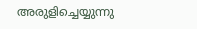അരുളിച്ചെയ്യുന്നു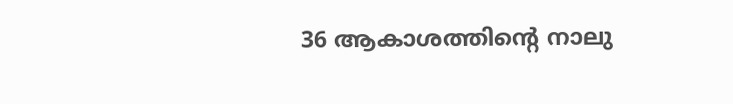36 ആകാശത്തിന്റെ നാലു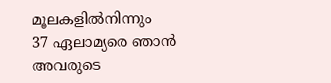മൂലകളിൽനിന്നും
37 ഏലാമ്യരെ ഞാൻ അവരുടെ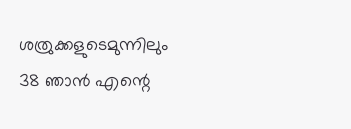ശത്രുക്കളുടെമുന്നിലും
38 ഞാൻ എന്റെ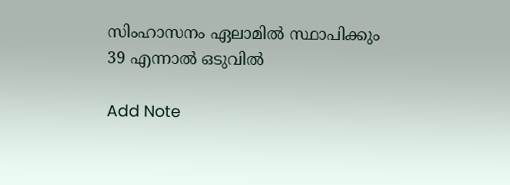സിംഹാസനം ഏലാമിൽ സ്ഥാപിക്കും
39 എന്നാൽ ഒടുവിൽ

Add Note